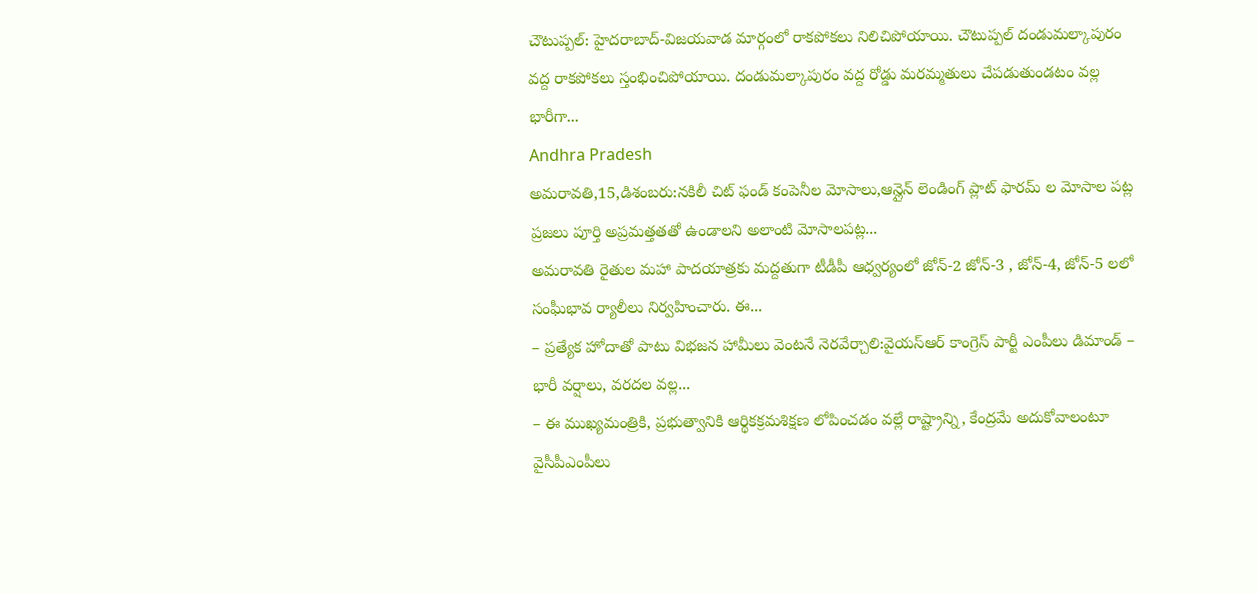చౌటుప్పల్: హైదరాబాద్-విజయవాడ మార్గంలో రాకపోకలు నిలిచిపోయాయి. చౌటుప్పల్ దండుమల్కాపురం వద్ద రాకపోకలు స్తంభించిపోయాయి. దండుమల్కాపురం వద్ద రోడ్డు మరమ్మతులు చేపడుతుండటం వల్ల భారీగా...
Andhra Pradesh
అమరావతి,15,డిశంబరు:నకిలీ చిట్ ఫండ్ కంపెనీల మోసాలు,ఆన్లైన్ లెండింగ్ ప్లాట్ ఫారమ్ ల మోసాల పట్ల ప్రజలు పూర్తి అప్రమత్తతతో ఉండాలని అలాంటి మోసాలపట్ల...
అమరావతి రైతుల మహా పాదయాత్రకు మద్దతుగా టీడీపీ ఆధ్వర్యంలో జోన్-2 జోన్-3 , జోన్-4, జోన్-5 లలో సంఘీభావ ర్యాలీలు నిర్వహించారు. ఈ...
– ప్రత్యేక హోదాతో పాటు విభజన హామీలు వెంటనే నెరవేర్చాలి:వైయస్ఆర్ కాంగ్రెస్ పార్టీ ఎంపీలు డిమాండ్ – భారీ వర్షాలు, వరదల వల్ల...
– ఈ ముఖ్యమంత్రికి, ప్రభుత్వానికి ఆర్థికక్రమశిక్షణ లోపించడం వల్లే రాష్ట్రాన్ని, కేంద్రమే అదుకోవాలంటూ వైసీపీఎంపీలు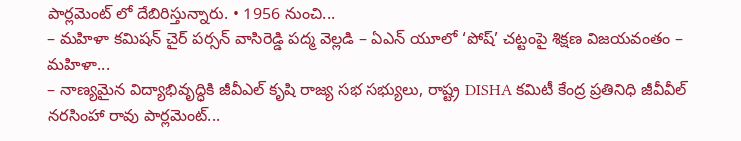పార్లమెంట్ లో దేబిరిస్తున్నారు. • 1956 నుంచి...
– మహిళా కమిషన్ చైర్ పర్సన్ వాసిరెడ్డి పద్మ వెల్లడి – ఏఎన్ యూలో ‘పోష్’ చట్టంపై శిక్షణ విజయవంతం – మహిళా...
– నాణ్యమైన విద్యాభివృద్ధికి జీవీఎల్ కృషి రాజ్య సభ సభ్యులు, రాష్ట్ర DISHA కమిటీ కేంద్ర ప్రతినిధి జీవీవీల్ నరసింహా రావు పార్లమెంట్...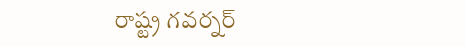రాష్ట్ర గవర్నర్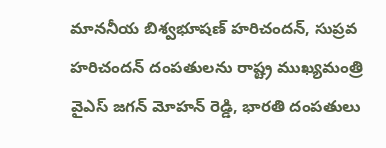మాననీయ బిశ్వభూషణ్ హరిచందన్, సుప్రవ హరిచందన్ దంపతులను రాష్ట్ర ముఖ్యమంత్రి వైఎస్ జగన్ మోహన్ రెడ్డి, భారతి దంపతులు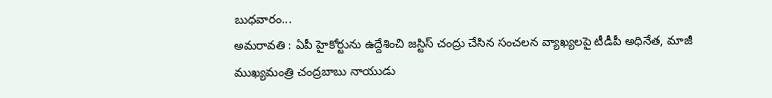బుధవారం...
అమరావతి : ఏపీ హైకోర్టును ఉద్దేశించి జస్టిస్ చంద్రు చేసిన సంచలన వ్యాఖ్యలపై టీడీపీ అధినేత, మాజీ ముఖ్యమంత్రి చంద్రబాబు నాయుడు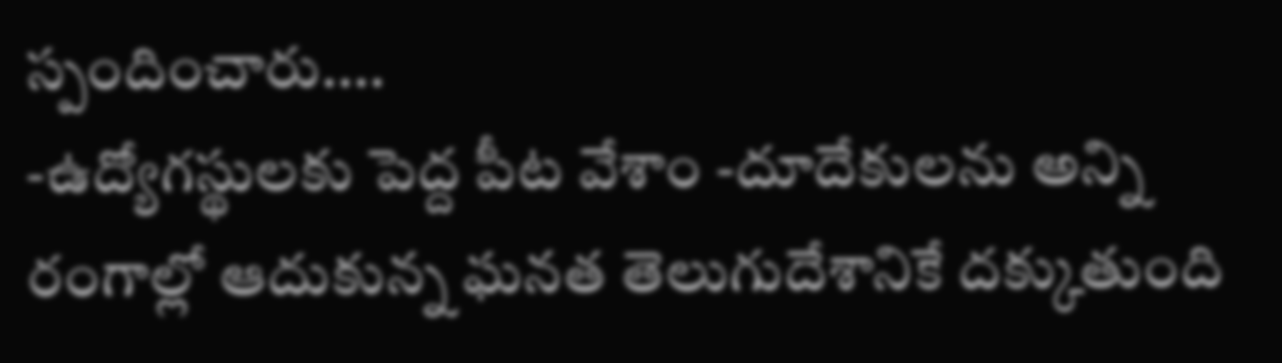స్పందించారు....
-ఉద్యోగస్థులకు పెద్ద పీట వేశాం -దూదేకులను అన్ని రంగాల్లో ఆదుకున్న ఘనత తెలుగుదేశానికే దక్కుతుంది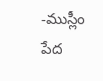-ముస్లీం పేద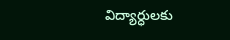విద్యార్ధులకు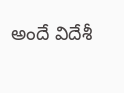అందే విదేశీ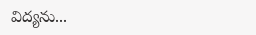విద్యను...